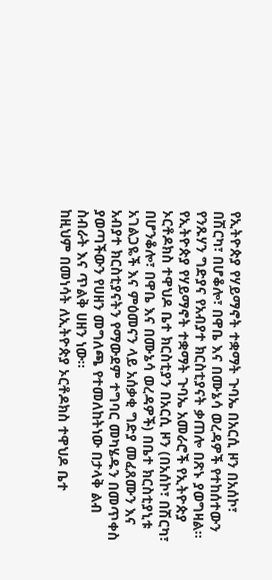የኢትዮጵያ የሃይማኖት ተቋማት ጉባኤ በአርሲ ዞን በአሰኮ፣ በሽርካ፣ በሆቆሎ፣ በዋቤ እና በሙኔሳ ወረዳዎች የተከሰተውን የንጹሃን ግድያና የአብያተ ክርስቲያናት ቃጠሎ በጽኑ ያወግዛል፡፡
የኢትዮጵያ የሃይማኖት ተቋማት ጉባኤ አመራሮች የኢትዮጵያ ኦርቶዶክስ ተዋህዶ ቤተ ክርስቲያን በአርሲ ዞን (በአሰኮ፣ በሽርካ፣ በሆንቆሎ፣ በዋቤ እና በሙኔሳ ወረዳዎች) በቤተ ክርስቲያኒቱ አገልጋዬች እና ምዕመናን ላይ አሰቃቂ ግድያ መፈጸሙን እና አብያተ ክርስቲያናትን የማውደም ተግባር መካሄዱን በመጥቀስ ያወጣችውን የሀዘን መግለጫ የተመለከትነው በታላቅ ልብ ስብራት እና ጥልቅ ሀዘን ነው፡፡
ከዚህም በመነሳት ለኢትዮጵያ ኦርቶዶክስ ተዋህዶ ቤተ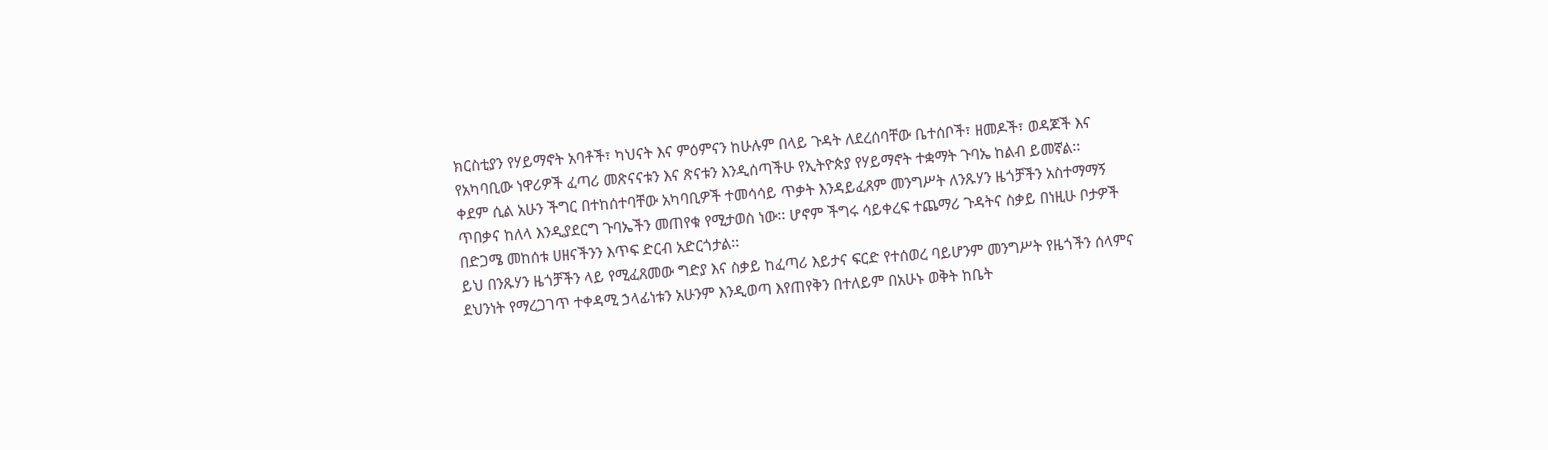ክርስቲያን የሃይማኖት አባቶች፣ ካህናት እና ምዕምናን ከሁሉም በላይ ጉዳት ለደረሰባቸው ቤተሰቦች፣ ዘመዶች፣ ወዳጆች እና የአካባቢው ነዋሪዎች ፈጣሪ መጽናናቱን እና ጽናቱን እንዲሰጣችሁ የኢትዮጵያ የሃይማኖት ተቋማት ጉባኤ ከልብ ይመኛል፡፡
ቀደም ሲል አሁን ችግር በተከሰተባቸው አካባቢዎች ተመሳሳይ ጥቃት እንዳይፈጸም መንግሥት ለንጹሃን ዜጎቻችን አስተማማኝ ጥበቃና ከለላ እንዲያደርግ ጉባኤችን መጠየቁ የሚታወስ ነው፡፡ ሆኖም ችግሩ ሳይቀረፍ ተጨማሪ ጉዳትና ስቃይ በነዚሁ ቦታዎች በድጋሜ መከሰቱ ሀዘናችንን እጥፍ ድርብ አድርጎታል፡፡
ይህ በንጹሃን ዜጎቻችን ላይ የሚፈጸመው ግድያ እና ስቃይ ከፈጣሪ እይታና ፍርድ የተሰወረ ባይሆንም መንግሥት የዜጎችን ሰላምና ደህንነት የማረጋገጥ ተቀዳሚ ኃላፊነቱን አሁንም እንዲወጣ እየጠየቅን በተለይም በአሁኑ ወቅት ከቤት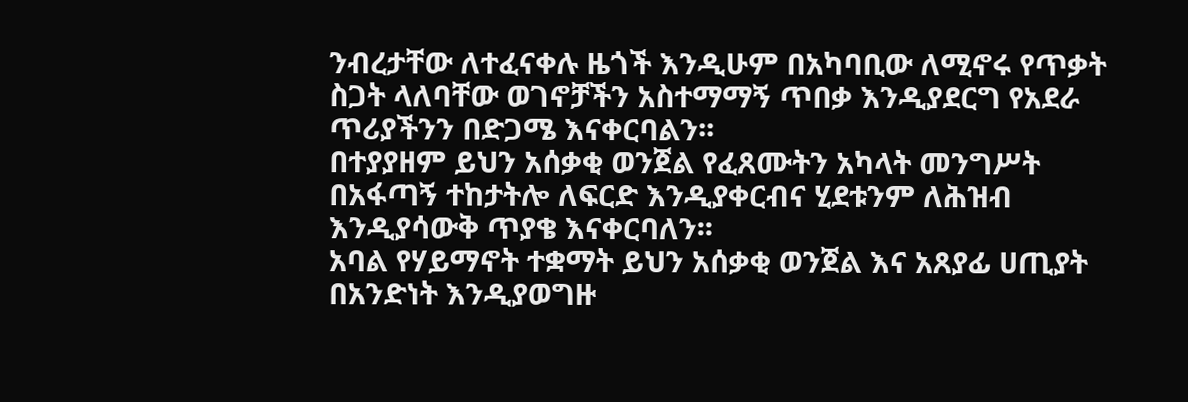ንብረታቸው ለተፈናቀሉ ዜጎች እንዲሁም በአካባቢው ለሚኖሩ የጥቃት ስጋት ላለባቸው ወገኖቻችን አስተማማኝ ጥበቃ እንዲያደርግ የአደራ ጥሪያችንን በድጋሜ እናቀርባልን፡፡
በተያያዘም ይህን አሰቃቂ ወንጀል የፈጸሙትን አካላት መንግሥት በአፋጣኝ ተከታትሎ ለፍርድ እንዲያቀርብና ሂደቱንም ለሕዝብ እንዲያሳውቅ ጥያቄ እናቀርባለን፡፡
አባል የሃይማኖት ተቋማት ይህን አሰቃቂ ወንጀል እና አጸያፊ ሀጢያት በአንድነት እንዲያወግዙ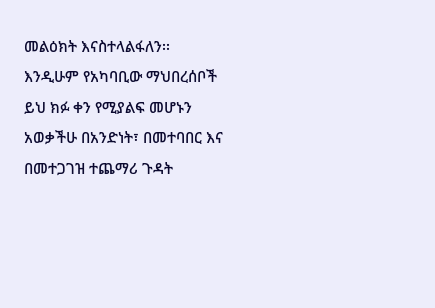መልዕክት እናስተላልፋለን፡፡
እንዲሁም የአካባቢው ማህበረሰቦች ይህ ክፉ ቀን የሚያልፍ መሆኑን አወቃችሁ በአንድነት፣ በመተባበር እና በመተጋገዝ ተጨማሪ ጉዳት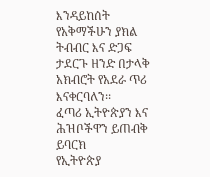እንዳይከሰት የአቅማችሁን ያክል ትብብር እና ድጋፍ ታደርጉ ዘንድ በታላቅ አክብሮት የአደራ ጥሪ እናቀርባለን፡፡
ፈጣሪ ኢትዮጵያን እና ሕዝቦችዋን ይጠብቅ ይባርክ
የኢትዮጵያ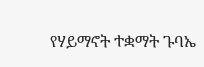የሃይማኖት ተቋማት ጉባኤ